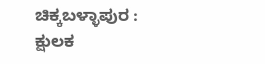ಚಿಕ್ಕಬಳ್ಳಾಪುರ : ಕ್ಷುಲಕ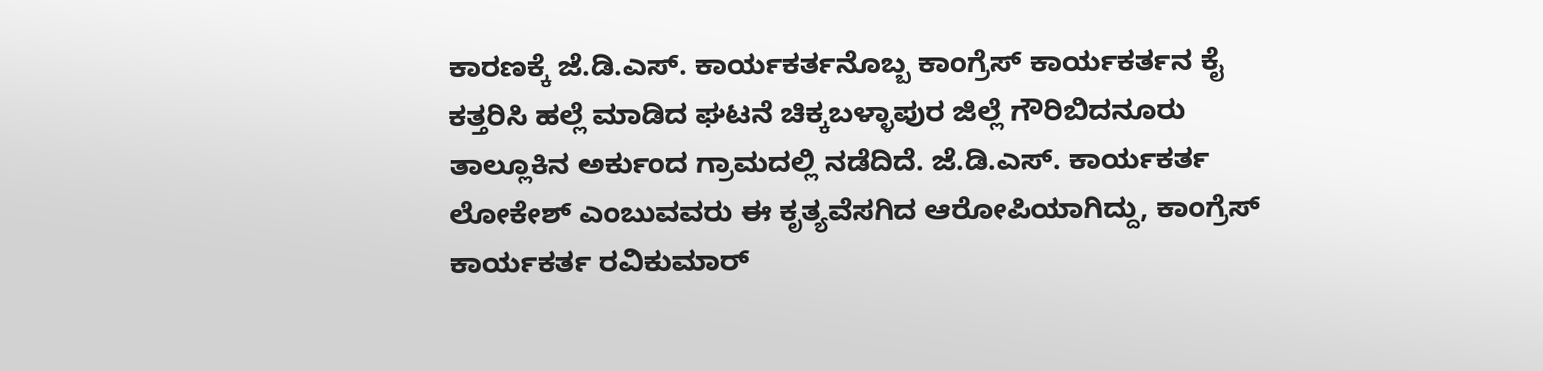ಕಾರಣಕ್ಕೆ ಜೆ.ಡಿ.ಎಸ್. ಕಾರ್ಯಕರ್ತನೊಬ್ಬ ಕಾಂಗ್ರೆಸ್ ಕಾರ್ಯಕರ್ತನ ಕೈ ಕತ್ತರಿಸಿ ಹಲ್ಲೆ ಮಾಡಿದ ಘಟನೆ ಚಿಕ್ಕಬಳ್ಳಾಪುರ ಜಿಲ್ಲೆ ಗೌರಿಬಿದನೂರು ತಾಲ್ಲೂಕಿನ ಅರ್ಕುಂದ ಗ್ರಾಮದಲ್ಲಿ ನಡೆದಿದೆ. ಜೆ.ಡಿ.ಎಸ್. ಕಾರ್ಯಕರ್ತ ಲೋಕೇಶ್ ಎಂಬುವವರು ಈ ಕೃತ್ಯವೆಸಗಿದ ಆರೋಪಿಯಾಗಿದ್ದು, ಕಾಂಗ್ರೆಸ್ ಕಾರ್ಯಕರ್ತ ರವಿಕುಮಾರ್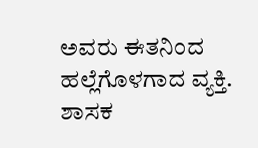ಅವರು ಈತನಿಂದ ಹಲ್ಲೆಗೊಳಗಾದ ವ್ಯಕ್ತಿ. ಶಾಸಕ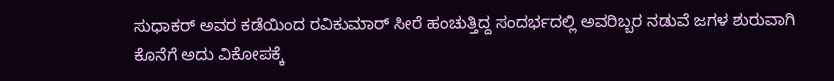ಸುಧಾಕರ್ ಅವರ ಕಡೆಯಿಂದ ರವಿಕುಮಾರ್ ಸೀರೆ ಹಂಚುತ್ತಿದ್ದ ಸಂದರ್ಭದಲ್ಲಿ ಅವರಿಬ್ಬರ ನಡುವೆ ಜಗಳ ಶುರುವಾಗಿ ಕೊನೆಗೆ ಅದು ವಿಕೋಪಕ್ಕೆ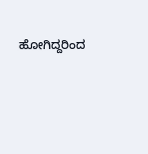ಹೋಗಿದ್ದರಿಂದ